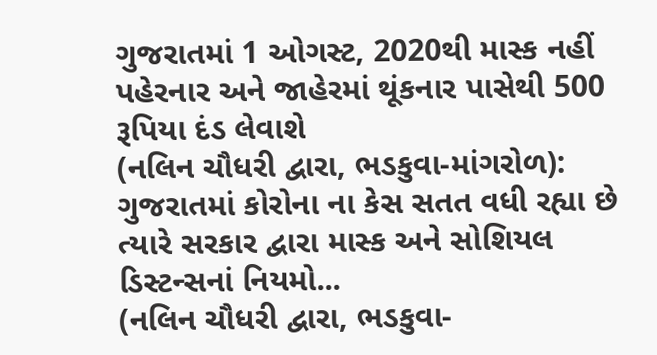ગુજરાતમાં 1 ઓગસ્ટ, 2020થી માસ્ક નહીં પહેરનાર અને જાહેરમાં થૂંકનાર પાસેથી 500 રૂપિયા દંડ લેવાશે
(નલિન ચૌધરી દ્વારા, ભડકુવા-માંગરોળ): ગુજરાતમાં કોરોના ના કેસ સતત વધી રહ્યા છે ત્યારે સરકાર દ્વારા માસ્ક અને સોશિયલ ડિસ્ટન્સનાં નિયમો...
(નલિન ચૌધરી દ્વારા, ભડકુવા-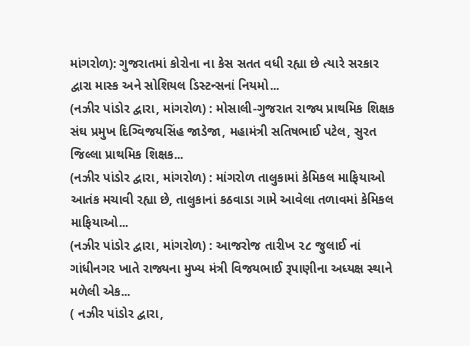માંગરોળ): ગુજરાતમાં કોરોના ના કેસ સતત વધી રહ્યા છે ત્યારે સરકાર દ્વારા માસ્ક અને સોશિયલ ડિસ્ટન્સનાં નિયમો...
(નઝીર પાંડોર દ્વારા, માંગરોળ) : મોસાલી-ગુજરાત રાજ્ય પ્રાથમિક શિક્ષક સંઘ પ્રમુખ દિગ્વિજયસિંહ જાડેજા, મહામંત્રી સતિષભાઈ પટેલ, સુરત જિલ્લા પ્રાથમિક શિક્ષક...
(નઝીર પાંડોર દ્વારા, માંગરોળ) : માંગરોળ તાલુકામાં કેમિકલ માફિયાઓ આતંક મચાવી રહ્યા છે, તાલુકાનાં કઠવાડા ગામે આવેલા તળાવમાં કેમિકલ માફિયાઓ...
(નઝીર પાંડોર દ્વારા, માંગરોળ) : આજરોજ તારીખ ૨૮ જુલાઈ નાં ગાંધીનગર ખાતે રાજ્યના મુખ્ય મંત્રી વિજયભાઈ રૂપાણીના અધ્યક્ષ સ્થાને મળેલી એક...
( નઝીર પાંડોર દ્વારા,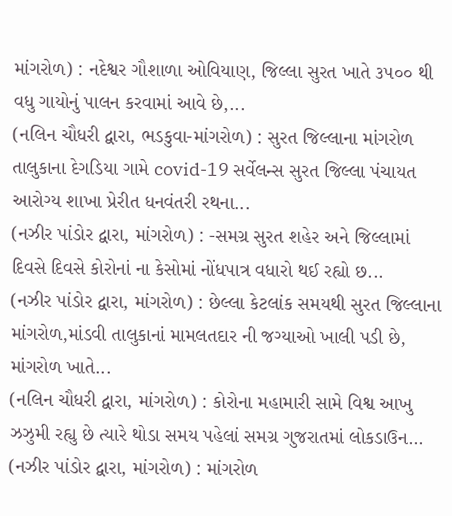માંગરોળ) : નદેશ્વર ગૌશાળા ઓવિયાણ, જિલ્લા સુરત ખાતે ૩૫૦૦ થી વધુ ગાયોનું પાલન કરવામાં આવે છે,...
(નલિન ચૌધરી દ્વારા, ભડકુવા-માંગરોળ) : સુરત જિલ્લાના માંગરોળ તાલુકાના દેગડિયા ગામે covid-19 સર્વેલન્સ સુરત જિલ્લા પંચાયત આરોગ્ય શાખા પ્રેરીત ધનવંતરી રથના...
(નઝીર પાંડોર દ્વારા, માંગરોળ) : -સમગ્ર સુરત શહેર અને જિલ્લામાં દિવસે દિવસે કોરોનાં ના કેસોમાં નોંધપાત્ર વધારો થઈ રહ્યો છ...
(નઝીર પાંડોર દ્વારા, માંગરોળ) : છેલ્લા કેટલાંક સમયથી સુરત જિલ્લાના માંગરોળ,માંડવી તાલુકાનાં મામલતદાર ની જગ્યાઓ ખાલી પડી છે, માંગરોળ ખાતે...
(નલિન ચૌધરી દ્વારા, માંગરોળ) : કોરોના મહામારી સામે વિશ્વ આખુ ઝઝુમી રહ્યુ છે ત્યારે થોડા સમય પહેલાં સમગ્ર ગુજરાતમાં લોકડાઉન...
(નઝીર પાંડોર દ્વારા, માંગરોળ) : માંગરોળ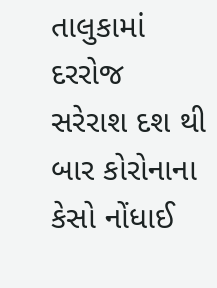તાલુકામાં દરરોજ સરેરાશ દશ થી બાર કોરોનાના કેસો નોંધાઈ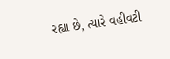રહ્યા છે, ત્યારે વહીવટી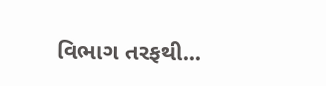વિભાગ તરફથી...